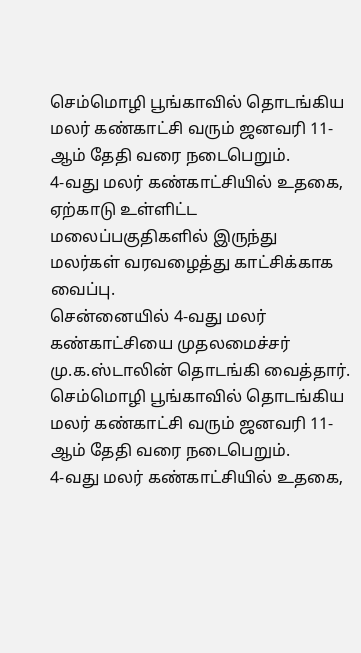செம்மொழி பூங்காவில் தொடங்கிய மலர் கண்காட்சி வரும் ஜனவரி 11-ஆம் தேதி வரை நடைபெறும்.
4-வது மலர் கண்காட்சியில் உதகை, ஏற்காடு உள்ளிட்ட மலைப்பகுதிகளில் இருந்து மலர்கள் வரவழைத்து காட்சிக்காக வைப்பு.
சென்னையில் 4-வது மலர் கண்காட்சியை முதலமைச்சர் மு.க.ஸ்டாலின் தொடங்கி வைத்தார்.
செம்மொழி பூங்காவில் தொடங்கிய மலர் கண்காட்சி வரும் ஜனவரி 11-ஆம் தேதி வரை நடைபெறும்.
4-வது மலர் கண்காட்சியில் உதகை,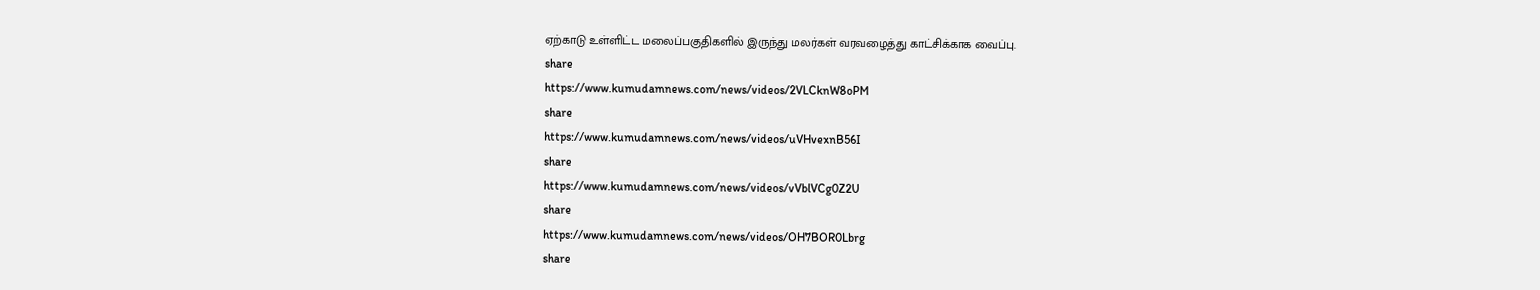ஏற்காடு உள்ளிட்ட மலைப்பகுதிகளில் இருந்து மலர்கள் வரவழைத்து காட்சிக்காக வைப்பு.
share
https://www.kumudamnews.com/news/videos/2VLCknW8oPM
share
https://www.kumudamnews.com/news/videos/uVHvexnB56I
share
https://www.kumudamnews.com/news/videos/vVblVCg0Z2U
share
https://www.kumudamnews.com/news/videos/OH7BOR0Lbrg
share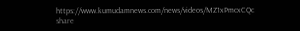https://www.kumudamnews.com/news/videos/MZ1xPmcxCQc
share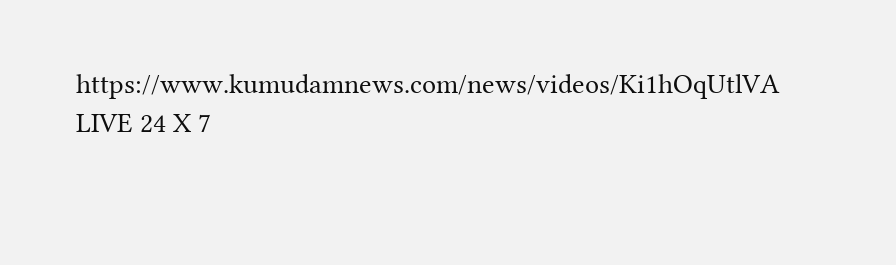https://www.kumudamnews.com/news/videos/Ki1hOqUtlVA
LIVE 24 X 7